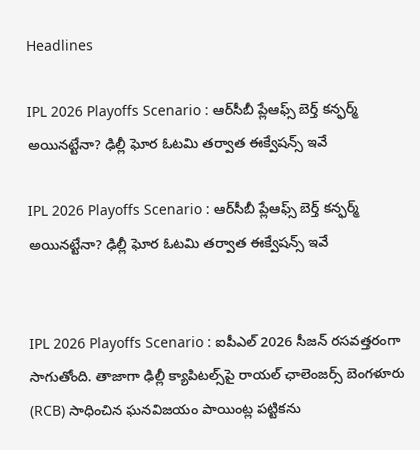Headlines

IPL 2026 Playoffs Scenario : ఆర్‌సీబీ ప్లేఆఫ్స్ బెర్త్ కన్ఫర్మ్ అయినట్టేనా? ఢిల్లీ ఘోర ఓటమి తర్వాత ఈక్వేషన్స్ ఇవే

IPL 2026 Playoffs Scenario : ఆర్‌సీబీ ప్లేఆఫ్స్ బెర్త్ కన్ఫర్మ్ అయినట్టేనా? ఢిల్లీ ఘోర ఓటమి తర్వాత ఈక్వేషన్స్ ఇవే


IPL 2026 Playoffs Scenario : ఐపీఎల్ 2026 సీజన్ రసవత్తరంగా సాగుతోంది. తాజాగా ఢిల్లీ క్యాపిటల్స్‌పై రాయల్ ఛాలెంజర్స్ బెంగళూరు (RCB) సాధించిన ఘనవిజయం పాయింట్ల పట్టికను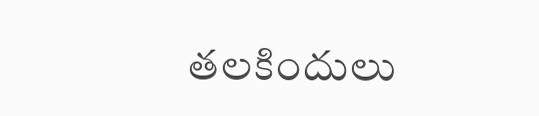తలకిందులు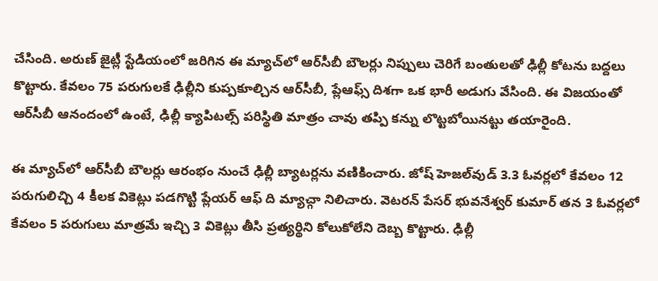చేసింది. అరుణ్ జైట్లీ స్టేడియంలో జరిగిన ఈ మ్యాచ్‌లో ఆర్‌సీబీ బౌలర్లు నిప్పులు చెరిగే బంతులతో ఢిల్లీ కోటను బద్దలు కొట్టారు. కేవలం 75 పరుగులకే ఢిల్లీని కుప్పకూల్చిన ఆర్‌సీబీ, ప్లేఆఫ్స్ దిశగా ఒక భారీ అడుగు వేసింది. ఈ విజయంతో ఆర్‌సీబీ ఆనందంలో ఉంటే, ఢిల్లీ క్యాపిటల్స్ పరిస్థితి మాత్రం చావు తప్పి కన్ను లొట్టబోయినట్టు తయారైంది.

ఈ మ్యాచ్‌లో ఆర్‌సీబీ బౌలర్లు ఆరంభం నుంచే ఢిల్లీ బ్యాటర్లను వణికించారు. జోష్ హెజల్‌వుడ్ 3.3 ఓవర్లలో కేవలం 12 పరుగులిచ్చి 4 కీలక వికెట్లు పడగొట్టి ప్లేయర్ ఆఫ్ ది మ్యాచ్గా నిలిచారు. వెటరన్ పేసర్ భువనేశ్వర్ కుమార్ తన 3 ఓవర్లలో కేవలం 5 పరుగులు మాత్రమే ఇచ్చి 3 వికెట్లు తీసి ప్రత్యర్థిని కోలుకోలేని దెబ్బ కొట్టారు. ఢిల్లీ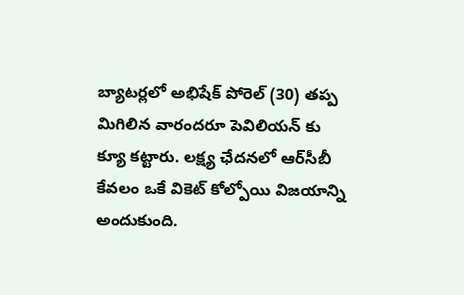బ్యాటర్లలో అభిషేక్ పోరెల్ (30) తప్ప మిగిలిన వారందరూ పెవిలియన్ కు క్యూ కట్టారు. లక్ష్య ఛేదనలో ఆర్‌సీబీ కేవలం ఒకే వికెట్ కోల్పోయి విజయాన్ని అందుకుంది.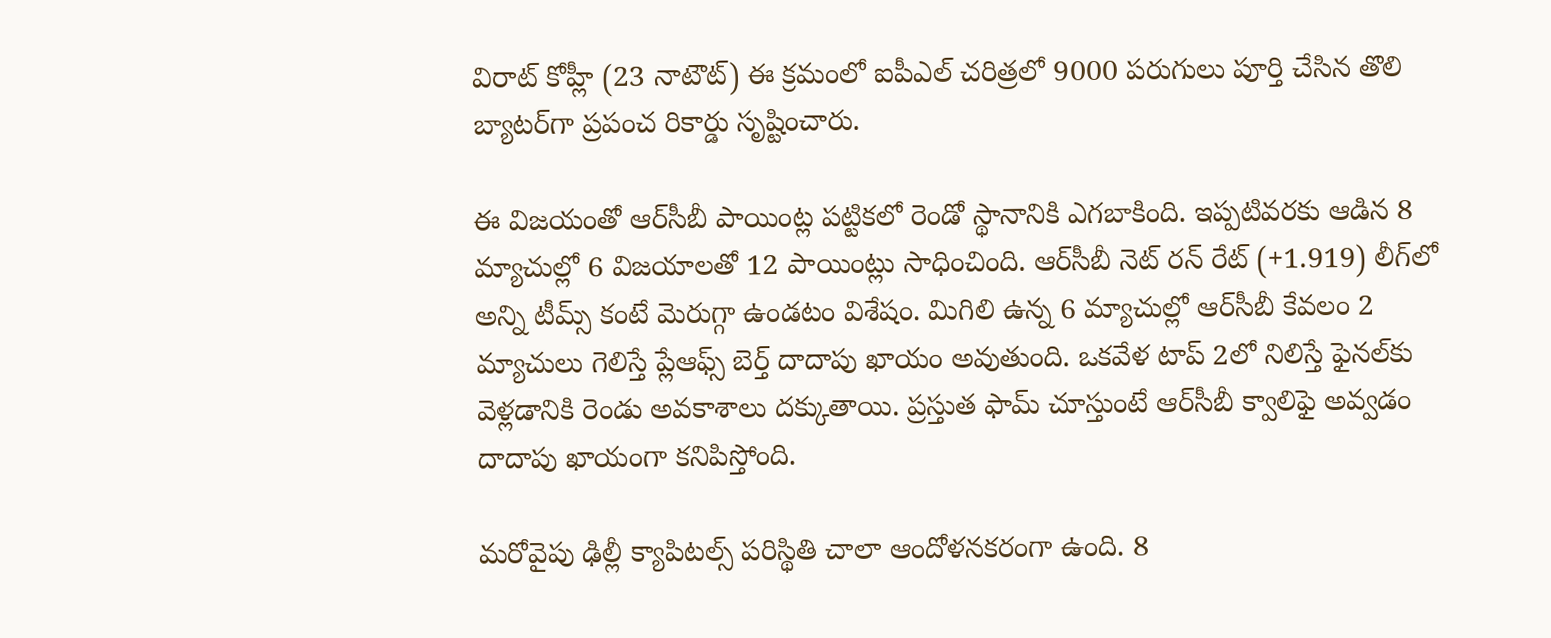విరాట్ కోహ్లీ (23 నాటౌట్) ఈ క్రమంలో ఐపీఎల్ చరిత్రలో 9000 పరుగులు పూర్తి చేసిన తొలి బ్యాటర్‌గా ప్రపంచ రికార్డు సృష్టించారు.

ఈ విజయంతో ఆర్‌సీబీ పాయింట్ల పట్టికలో రెండో స్థానానికి ఎగబాకింది. ఇప్పటివరకు ఆడిన 8 మ్యాచుల్లో 6 విజయాలతో 12 పాయింట్లు సాధించింది. ఆర్‌సీబీ నెట్ రన్ రేట్ (+1.919) లీగ్‌లో అన్ని టీమ్స్ కంటే మెరుగ్గా ఉండటం విశేషం. మిగిలి ఉన్న 6 మ్యాచుల్లో ఆర్‌సీబీ కేవలం 2 మ్యాచులు గెలిస్తే ప్లేఆఫ్స్ బెర్త్ దాదాపు ఖాయం అవుతుంది. ఒకవేళ టాప్ 2లో నిలిస్తే ఫైనల్‌కు వెళ్లడానికి రెండు అవకాశాలు దక్కుతాయి. ప్రస్తుత ఫామ్ చూస్తుంటే ఆర్‌సీబీ క్వాలిఫై అవ్వడం దాదాపు ఖాయంగా కనిపిస్తోంది.

మరోవైపు ఢిల్లీ క్యాపిటల్స్ పరిస్థితి చాలా ఆందోళనకరంగా ఉంది. 8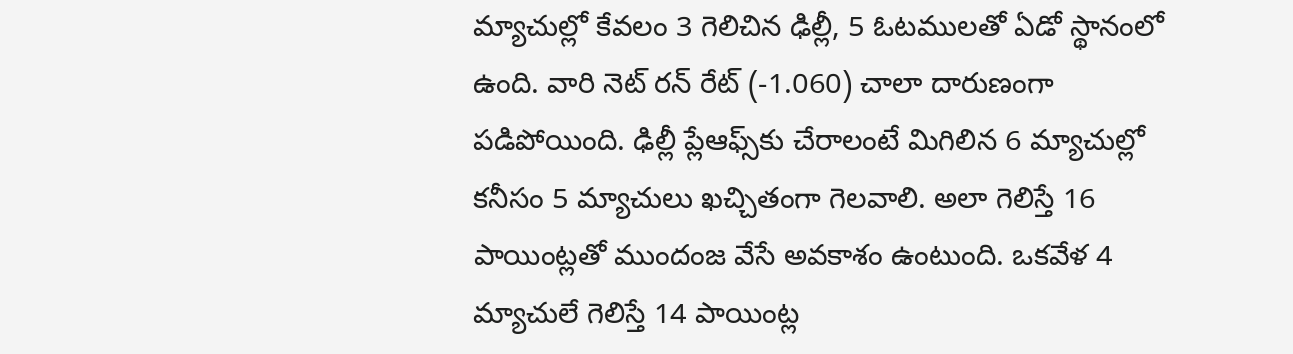మ్యాచుల్లో కేవలం 3 గెలిచిన ఢిల్లీ, 5 ఓటములతో ఏడో స్థానంలో ఉంది. వారి నెట్ రన్ రేట్ (-1.060) చాలా దారుణంగా పడిపోయింది. ఢిల్లీ ప్లేఆఫ్స్‌కు చేరాలంటే మిగిలిన 6 మ్యాచుల్లో కనీసం 5 మ్యాచులు ఖచ్చితంగా గెలవాలి. అలా గెలిస్తే 16 పాయింట్లతో ముందంజ వేసే అవకాశం ఉంటుంది. ఒకవేళ 4 మ్యాచులే గెలిస్తే 14 పాయింట్ల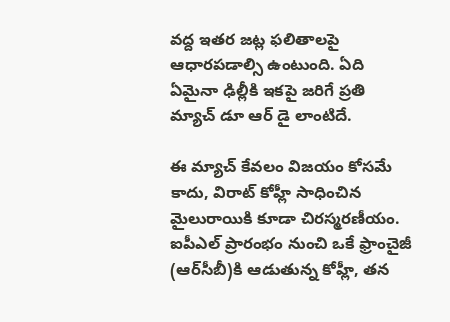వద్ద ఇతర జట్ల ఫలితాలపై ఆధారపడాల్సి ఉంటుంది. ఏది ఏమైనా ఢిల్లీకి ఇకపై జరిగే ప్రతి మ్యాచ్ డూ ఆర్ డై లాంటిదే.

ఈ మ్యాచ్ కేవలం విజయం కోసమే కాదు, విరాట్ కోహ్లీ సాధించిన మైలురాయికి కూడా చిరస్మరణీయం. ఐపీఎల్ ప్రారంభం నుంచి ఒకే ఫ్రాంచైజీ (ఆర్‌సీబీ)కి ఆడుతున్న కోహ్లీ, తన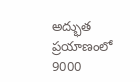అద్భుత ప్రయాణంలో 9000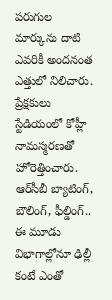పరుగుల మార్కును దాటి ఎవరికీ అందనంత ఎత్తులో నిలిచారు. ప్రేక్షకులు స్టేడియంలో కోహ్లీ నామస్మరణతో హోరెత్తించారు. ఆర్‌సీబీ బ్యాటింగ్, బౌలింగ్, ఫీల్డింగ్.. ఈ మూడు విభాగాల్లోనూ ఢిల్లీ కంటే ఎంతో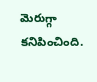మెరుగ్గా కనిపించింది.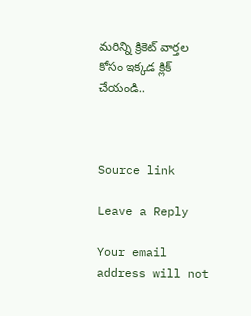మరిన్ని క్రికెట్‌ వార్తల కోసం ఇక్కడ క్లిక్‌ చేయండి..



Source link

Leave a Reply

Your email address will not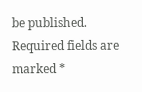be published. Required fields are marked *